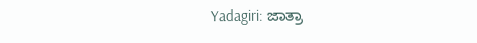Yadagiri: ಜಾತ್ರಾ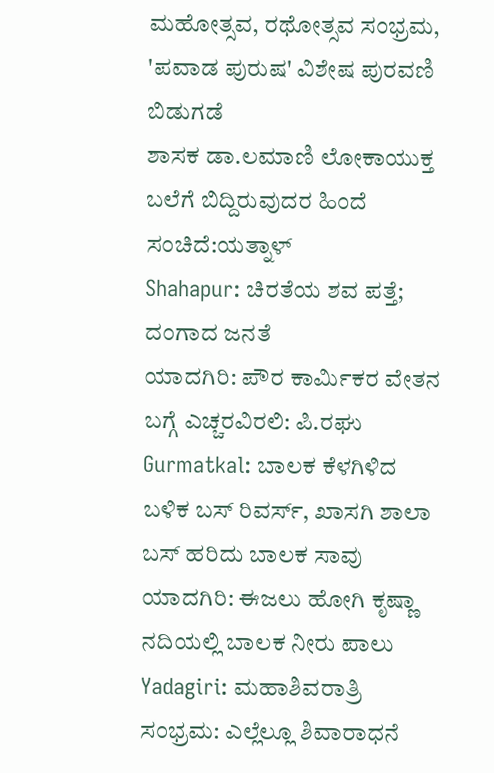ಮಹೋತ್ಸವ, ರಥೋತ್ಸವ ಸಂಭ್ರಮ, 'ಪವಾಡ ಪುರುಷ' ವಿಶೇಷ ಪುರವಣಿ ಬಿಡುಗಡೆ
ಶಾಸಕ ಡಾ.ಲಮಾಣಿ ಲೋಕಾಯುಕ್ತ ಬಲೆಗೆ ಬಿದ್ದಿರುವುದರ ಹಿಂದೆ ಸಂಚಿದೆ:ಯತ್ನಾಳ್
Shahapur: ಚಿರತೆಯ ಶವ ಪತ್ತೆ; ದಂಗಾದ ಜನತೆ
ಯಾದಗಿರಿ: ಪೌರ ಕಾರ್ಮಿಕರ ವೇತನ ಬಗ್ಗೆ ಎಚ್ಚರವಿರಲಿ: ಪಿ.ರಘು
Gurmatkal: ಬಾಲಕ ಕೆಳಗಿಳಿದ ಬಳಿಕ ಬಸ್ ರಿವರ್ಸ್, ಖಾಸಗಿ ಶಾಲಾ ಬಸ್ ಹರಿದು ಬಾಲಕ ಸಾವು
ಯಾದಗಿರಿ: ಈಜಲು ಹೋಗಿ ಕೃಷ್ಣಾ ನದಿಯಲ್ಲಿ ಬಾಲಕ ನೀರು ಪಾಲು
Yadagiri: ಮಹಾಶಿವರಾತ್ರಿ ಸಂಭ್ರಮ: ಎಲ್ಲೆಲ್ಲೂ ಶಿವಾರಾಧನೆ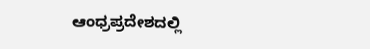ಆಂಧ್ರಪ್ರದೇಶದಲ್ಲಿ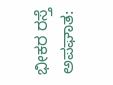ಭೀಕರ ರಸ್ತೆ ಅಪಘಾತ: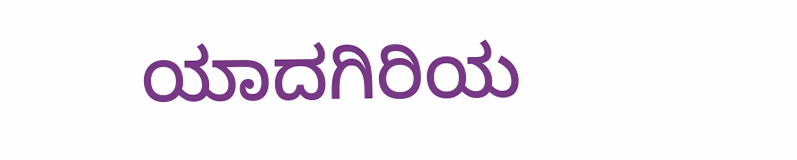ಯಾದಗಿರಿಯ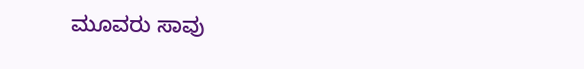ಮೂವರು ಸಾವು